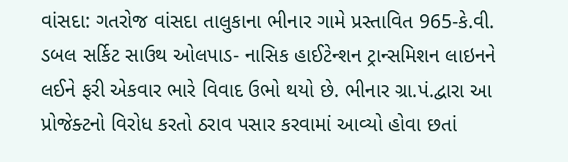વાંસદા: ગતરોજ વાંસદા તાલુકાના ભીનાર ગામે પ્રસ્તાવિત 965-કે.વી. ડબલ સર્કિટ સાઉથ ઓલપાડ- નાસિક હાઈટેન્શન ટ્રાન્સમિશન લાઇનને લઈને ફરી એકવાર ભારે વિવાદ ઉભો થયો છે. ભીનાર ગ્રા.પં.દ્વારા આ પ્રોજેક્ટનો વિરોધ કરતો ઠરાવ પસાર કરવામાં આવ્યો હોવા છતાં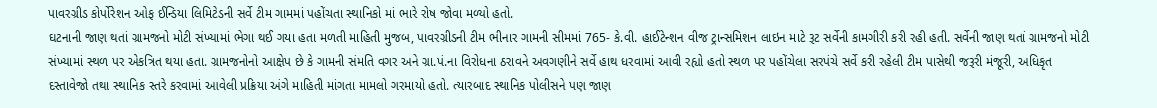પાવરગ્રીડ કોર્પોરેશન ઓફ ઈન્ડિયા લિમિટેડની સર્વે ટીમ ગામમાં પહોંચતા સ્થાનિકો માં ભારે રોષ જોવા મળ્યો હતો.
ઘટનાની જાણ થતાં ગ્રામજનો મોટી સંખ્યામાં ભેગા થઈ ગયા હતા મળતી માહિતી મુજબ, પાવરગ્રીડની ટીમ ભીનાર ગામની સીમમાં 765- કે.વી. હાઈટેન્શન વીજ ટ્રાન્સમિશન લાઇન માટે રૂટ સર્વેની કામગીરી કરી રહી હતી. સર્વેની જાણ થતાં ગ્રામજનો મોટી સંખ્યામાં સ્થળ પર એકત્રિત થયા હતા. ગ્રામજનોનો આક્ષેપ છે કે ગામની સંમતિ વગર અને ગ્રા.પં.ના વિરોધના ઠરાવને અવગણીને સર્વે હાથ ધરવામાં આવી રહ્યો હતો સ્થળ પર પહોંચેલા સરપંચે સર્વે કરી રહેલી ટીમ પાસેથી જરૂરી મંજૂરી, અધિકૃત દસ્તાવેજો તથા સ્થાનિક સ્તરે કરવામાં આવેલી પ્રક્રિયા અંગે માહિતી માંગતા મામલો ગરમાયો હતો. ત્યારબાદ સ્થાનિક પોલીસને પણ જાણ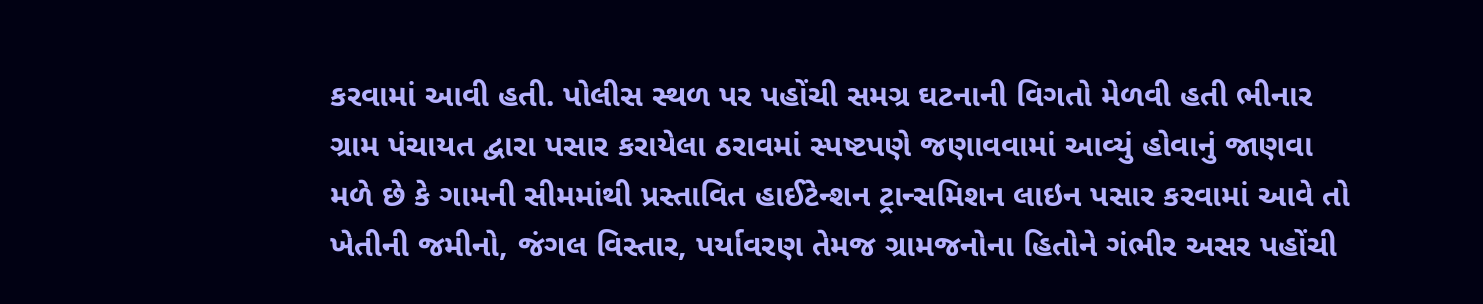કરવામાં આવી હતી. પોલીસ સ્થળ પર પહોંચી સમગ્ર ઘટનાની વિગતો મેળવી હતી ભીનાર ગ્રામ પંચાયત દ્વારા પસાર કરાયેલા ઠરાવમાં સ્પષ્ટપણે જણાવવામાં આવ્યું હોવાનું જાણવા મળે છે કે ગામની સીમમાંથી પ્રસ્તાવિત હાઈટેન્શન ટ્રાન્સમિશન લાઇન પસાર કરવામાં આવે તો ખેતીની જમીનો, જંગલ વિસ્તાર, પર્યાવરણ તેમજ ગ્રામજનોના હિતોને ગંભીર અસર પહોંચી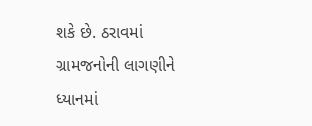શકે છે. ઠરાવમાં ગ્રામજનોની લાગણીને ધ્યાનમાં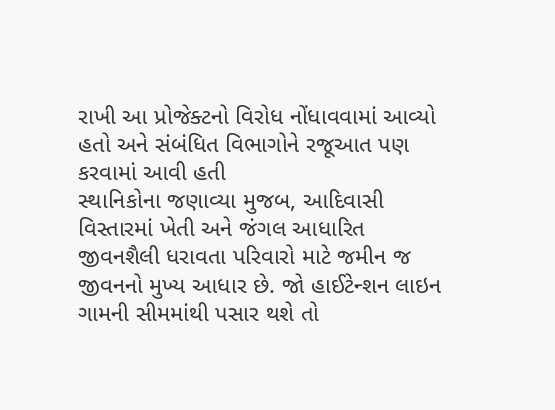રાખી આ પ્રોજેક્ટનો વિરોધ નોંધાવવામાં આવ્યો હતો અને સંબંધિત વિભાગોને રજૂઆત પણ કરવામાં આવી હતી
સ્થાનિકોના જણાવ્યા મુજબ, આદિવાસી વિસ્તારમાં ખેતી અને જંગલ આધારિત જીવનશૈલી ધરાવતા પરિવારો માટે જમીન જ જીવનનો મુખ્ય આધાર છે. જો હાઈટેન્શન લાઇન ગામની સીમમાંથી પસાર થશે તો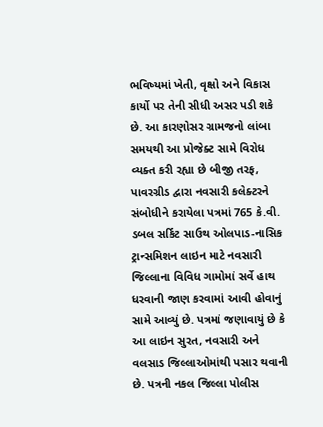ભવિષ્યમાં ખેતી, વૃક્ષો અને વિકાસ કાર્યો પર તેની સીધી અસર પડી શકે છે. આ કારણોસર ગ્રામજનો લાંબા સમયથી આ પ્રોજેક્ટ સામે વિરોધ વ્યક્ત કરી રહ્યા છે બીજી તરફ, પાવરગ્રીડ દ્વારા નવસારી કલેક્ટરને સંબોધીને કરાયેલા પત્રમાં 765 કે.વી. ડબલ સર્કિટ સાઉથ ઓલપાડ-નાસિક ટ્રાન્સમિશન લાઇન માટે નવસારી જિલ્લાના વિવિધ ગામોમાં સર્વે હાથ ધરવાની જાણ કરવામાં આવી હોવાનું સામે આવ્યું છે. પત્રમાં જણાવાયું છે કે આ લાઇન સુરત, નવસારી અને વલસાડ જિલ્લાઓમાંથી પસાર થવાની છે. પત્રની નકલ જિલ્લા પોલીસ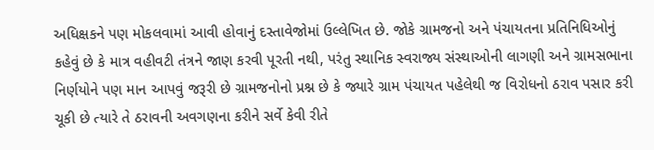અધિક્ષકને પણ મોકલવામાં આવી હોવાનું દસ્તાવેજોમાં ઉલ્લેખિત છે. જોકે ગ્રામજનો અને પંચાયતના પ્રતિનિધિઓનું કહેવું છે કે માત્ર વહીવટી તંત્રને જાણ કરવી પૂરતી નથી, પરંતુ સ્થાનિક સ્વરાજ્ય સંસ્થાઓની લાગણી અને ગ્રામસભાના નિર્ણયોને પણ માન આપવું જરૂરી છે ગ્રામજનોનો પ્રશ્ન છે કે જ્યારે ગ્રામ પંચાયત પહેલેથી જ વિરોધનો ઠરાવ પસાર કરી ચૂકી છે ત્યારે તે ઠરાવની અવગણના કરીને સર્વે કેવી રીતે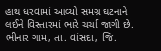હાથ ધરવામાં આવ્યો સમગ્ર ઘટનાને લઈને વિસ્તારમાં ભારે ચર્ચા જાગી છે.
ભીનાર ગામ, તા. વાંસદા, જિ.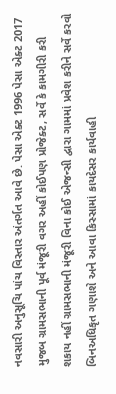નવસારી અનુસૂચિ પાંચ વિસ્તાર અંતર્ગત આવે છે. પેસા એક્ટ 1996 પેસા એક્ટ 2017 મુજબ ગ્રામસભાની પૂર્વ મંજૂરી વગર અહીં કોઈપણ પ્રોજેક્ટ, સર્વે કે કામગીરી કરી શકાય નહીં ગ્રામસભાની મંજૂરી વિના કોઈ એજન્સી દ્વારા ગામમાં પ્રવેશ કરીને સર્વે કરવો બિનઅધિકૃત ગણાશે અને આવા કિસ્સામાં કાયદેસર કાર્યવાહી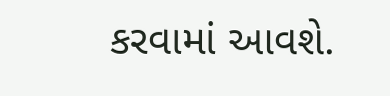કરવામાં આવશે.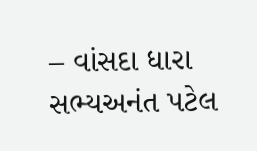– વાંસદા ધારા સભ્યઅનંત પટેલ